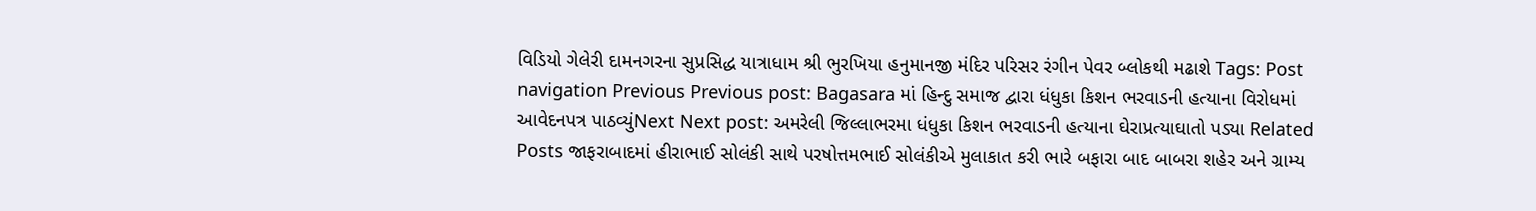વિડિયો ગેલેરી દામનગરના સુપ્રસિદ્ધ યાત્રાધામ શ્રી ભુરખિયા હનુમાનજી મંદિર પરિસર રંગીન પેવર બ્લોકથી મઢાશે Tags: Post navigation Previous Previous post: Bagasara માં હિન્દુ સમાજ દ્વારા ધંધુકા કિશન ભરવાડની હત્યાના વિરોધમાં આવેદનપત્ર પાઠવ્યુંNext Next post: અમરેલી જિલ્લાભરમા ધંધુકા કિશન ભરવાડની હત્યાના ઘેરાપ્રત્યાઘાતો પડ્યા Related Posts જાફરાબાદમાં હીરાભાઈ સોલંકી સાથે પરષોત્તમભાઈ સોલંકીએ મુલાકાત કરી ભારે બફારા બાદ બાબરા શહેર અને ગ્રામ્ય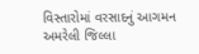વિસ્તારોમાં વરસાદનું આગમન અમરેલી જિલ્લા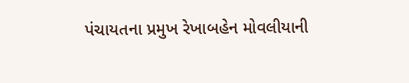પંચાયતના પ્રમુખ રેખાબહેન મોવલીયાની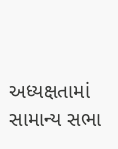અધ્યક્ષતામાં સામાન્ય સભા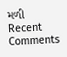મળી
Recent Comments